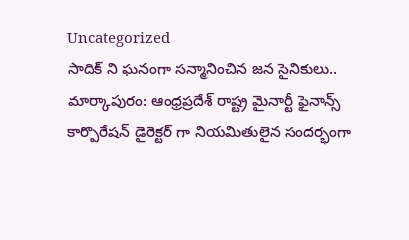Uncategorized
సాదిక్ ని ఘనంగా సన్మానించిన జన సైనికులు..
మార్కాపురం: ఆంధ్రప్రదేశ్ రాష్ట్ర మైనార్టీ ఫైనాన్స్ కార్పొరేషన్ డైరెక్టర్ గా నియమితులైన సందర్భంగా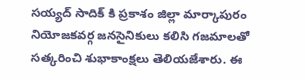సయ్యద్ సాదిక్ కి ప్రకాశం జిల్లా మార్కాపురం నియోజకవర్గ జనసైనికులు కలిసి గజమాలతో సత్కరించి శుభాకాంక్షలు తెలియజేశారు. ఈ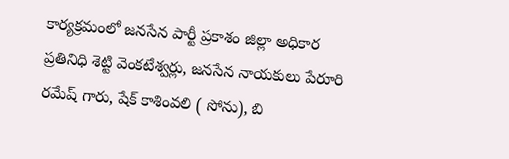కార్యక్రమంలో జనసేన పార్టీ ప్రకాశం జిల్లా అధికార ప్రతినిధి శెట్టి వెంకటేశ్వర్లు, జనసేన నాయకులు పేరూరి రమేష్ గారు, షేక్ కాశింవలి ( సోను), బి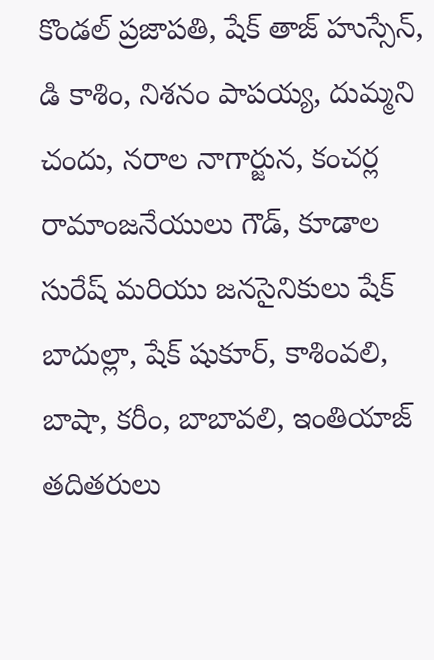కొండల్ ప్రజాపతి, షేక్ తాజ్ హుస్సేన్, డి కాశిం, నిశనం పాపయ్య, దుమ్మని చందు, నరాల నాగార్జున, కంచర్ల రామాంజనేయులు గౌడ్, కూడాల సురేష్ మరియు జనసైనికులు షేక్ బాదుల్లా, షేక్ షుకూర్, కాశింవలి, బాషా, కరీం, బాబావలి, ఇంతియాజ్ తదితరులు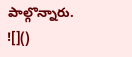పాల్గొన్నారు.
![]()